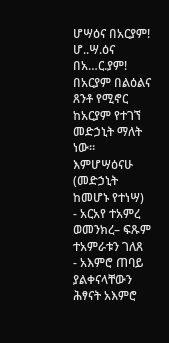ሆሣዕና በአርያም! ሆ..ሣ.ዕና በአ…ር.ያም!
በአርያም በልዕልና ጸንቶ የሚኖር ከአርያም የተገኘ መድኃኒት ማለት ነው። እምሆሣዕናሁ (መድኃኒት ከመሆኑ የተነሣ)
- አርአየ ተአምረ ወመንክረ– ፍጹም ተአምራቱን ገለጸ
- አእምሮ ጠባይ ያልቀናላቸውን ሕፃናት አእምሮ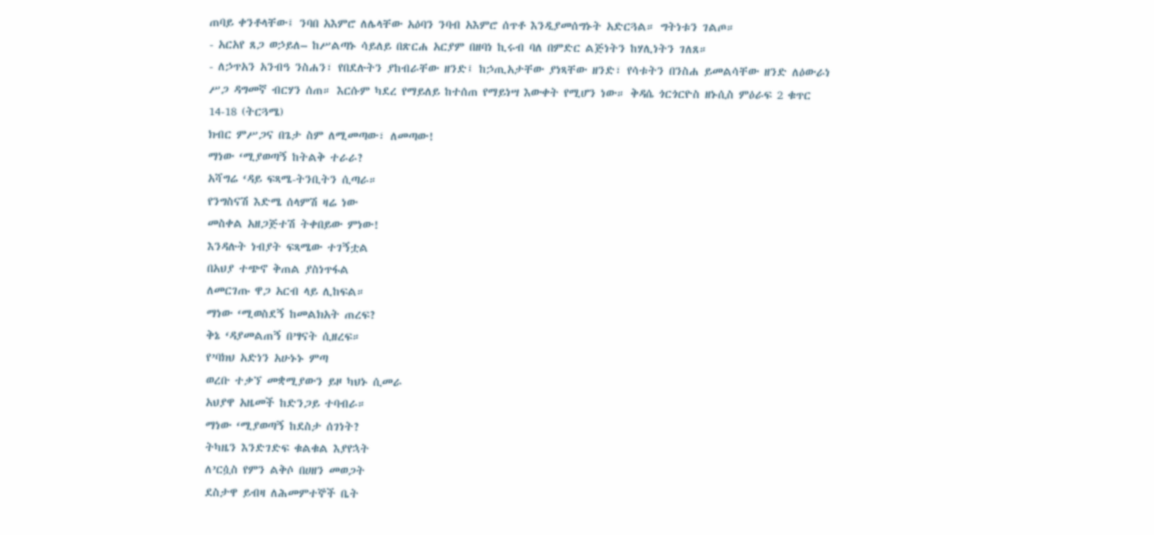ጠባይ ቀንቶላቸው፤ ንባበ አእምሮ ለሌላቸው አዕባን ንባብ አእምሮ ሰጥቶ እንዲያመሰግኑት አድርጓል። ግትነቱን ገልጦ።
- አርአየ ጸጋ ወኃይለ– ከሥልጣኑ ሳይለይ በጽርሐ አርያም በዘባነ ኪሩብ ባለ በምድር ልጅነትን ከሃሊነትን ገለጸ።
- ለኃጥአን አንብዓ ንስሐን፣ የበደሉትን ያከብራቸው ዘንድ፤ ከኃጢአታቸው ያነጻቸው ዘንድ፣ የሳቱትን በንስሐ ይመልሳቸው ዘንድ ለዕውራነ ሥጋ ዳግመኛ ብርሃን ሰጠ። እርሱም ካደረ የማይለይ ከተሰጠ የማይነሣ እውቀት የሚሆን ነው። ቅዳሴ ጎርጎርዮስ ዘኑሲስ ምዕራፍ 2 ቁጥር 14-18 (ትርጓሜ)
ክብር ምሥጋና በጌታ ስም ለሚመጣው፣ ለመጣው!
ማነው ‘ሚያወጣኝ ከትልቅ ተራራ?
አሻግሬ ‘ዳይ ፍጻሜ-ትንቢትን ሲጣራ።
የንግስናሽ እድሜ ሰላምሽ ዛሬ ነው
መስቀል አዘጋጅተሽ ትቀበይው ምነው!
እንዳሉት ነብያት ፍጻሜው ተገኝቷል
በአህያ ተጭኖ ቅጠል ያስነጥፋል
ለመርገጡ ዋጋ አርብ ላይ ሊከፍል።
ማነው ‘ሚወስደኝ ከመልክአት ጠረፍ?
ቅኔ ‘ዳያመልጠኝ በ’ፃናት ሲዘረፍ።
የ’ባክህ አድነን አሁኑኑ ምጣ
ወረቡ ተቃኘ መቋሚያውን ይዞ ካህኑ ሲመራ
አህያዋ አዜመች ከድንጋይ ተባብራ።
ማነው ‘ሚያወጣኝ ከደስታ ሰገነት?
ትካዜን እንድገድፍ ቁልቁል እያየኋት
ለ’ርሷስ የምን ልቅሶ በሀዘን መወጋት
ደስታዋ ይብዛ ለሕመምተኞች ቤት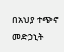በአህያ ተጭኖ መድኃኒት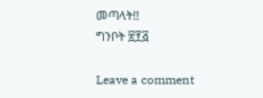መጣላት!!
ግንቦት ፳፻፭

Leave a comment